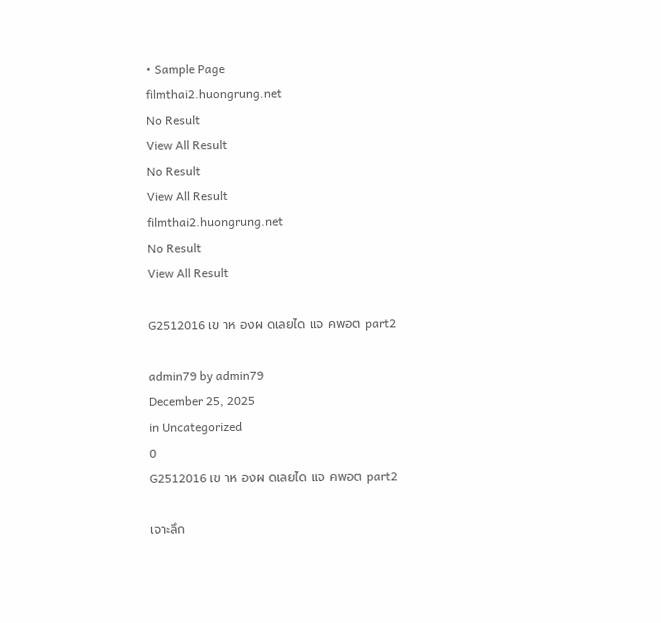• Sample Page
filmthai2.huongrung.net
No Result
View All Result
No Result
View All Result
filmthai2.huongrung.net
No Result
View All Result

G2512016 เข าห องผ ดเลยได แจ คพอต part2

admin79 by admin79
December 25, 2025
in Uncategorized
0
G2512016 เข าห องผ ดเลยได แจ คพอต part2

เจาะลึก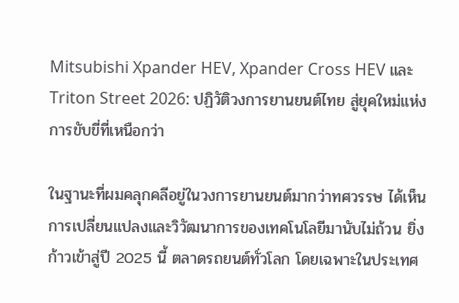Mitsubishi Xpander HEV, Xpander Cross HEV และ Triton Street 2026: ปฏิวัติวงการยานยนต์ไทย สู่ยุคใหม่แห่งการขับขี่ที่เหนือกว่า

ในฐานะที่ผมคลุกคลีอยู่ในวงการยานยนต์มากว่าทศวรรษ ได้เห็นการเปลี่ยนแปลงและวิวัฒนาการของเทคโนโลยีมานับไม่ถ้วน ยิ่งก้าวเข้าสู่ปี 2025 นี้ ตลาดรถยนต์ทั่วโลก โดยเฉพาะในประเทศ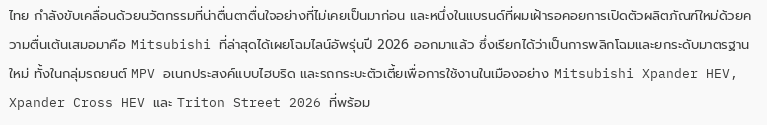ไทย กำลังขับเคลื่อนด้วยนวัตกรรมที่น่าตื่นตาตื่นใจอย่างที่ไม่เคยเป็นมาก่อน และหนึ่งในแบรนด์ที่ผมเฝ้ารอคอยการเปิดตัวผลิตภัณฑ์ใหม่ด้วยความตื่นเต้นเสมอมาคือ Mitsubishi ที่ล่าสุดได้เผยโฉมไลน์อัพรุ่นปี 2026 ออกมาแล้ว ซึ่งเรียกได้ว่าเป็นการพลิกโฉมและยกระดับมาตรฐานใหม่ ทั้งในกลุ่มรถยนต์ MPV อเนกประสงค์แบบไฮบริด และรถกระบะตัวเตี้ยเพื่อการใช้งานในเมืองอย่าง Mitsubishi Xpander HEV, Xpander Cross HEV และ Triton Street 2026 ที่พร้อม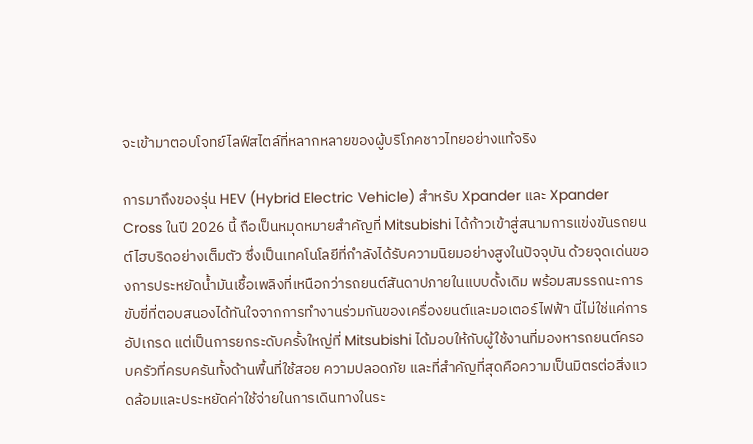จะเข้ามาตอบโจทย์ไลฟ์สไตล์ที่หลากหลายของผู้บริโภคชาวไทยอย่างแท้จริง

การมาถึงของรุ่น HEV (Hybrid Electric Vehicle) สำหรับ Xpander และ Xpander Cross ในปี 2026 นี้ ถือเป็นหมุดหมายสำคัญที่ Mitsubishi ได้ก้าวเข้าสู่สนามการแข่งขันรถยนต์ไฮบริดอย่างเต็มตัว ซึ่งเป็นเทคโนโลยีที่กำลังได้รับความนิยมอย่างสูงในปัจจุบัน ด้วยจุดเด่นของการประหยัดน้ำมันเชื้อเพลิงที่เหนือกว่ารถยนต์สันดาปภายในแบบดั้งเดิม พร้อมสมรรถนะการขับขี่ที่ตอบสนองได้ทันใจจากการทำงานร่วมกันของเครื่องยนต์และมอเตอร์ไฟฟ้า นี่ไม่ใช่แค่การอัปเกรด แต่เป็นการยกระดับครั้งใหญ่ที่ Mitsubishi ได้มอบให้กับผู้ใช้งานที่มองหารถยนต์ครอบครัวที่ครบครันทั้งด้านพื้นที่ใช้สอย ความปลอดภัย และที่สำคัญที่สุดคือความเป็นมิตรต่อสิ่งแวดล้อมและประหยัดค่าใช้จ่ายในการเดินทางในระ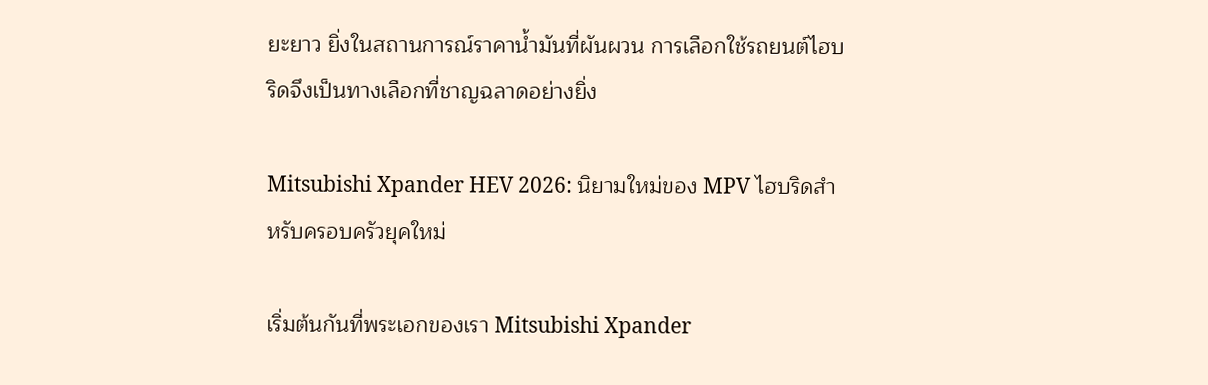ยะยาว ยิ่งในสถานการณ์ราคาน้ำมันที่ผันผวน การเลือกใช้รถยนต์ไฮบริดจึงเป็นทางเลือกที่ชาญฉลาดอย่างยิ่ง

Mitsubishi Xpander HEV 2026: นิยามใหม่ของ MPV ไฮบริดสำหรับครอบครัวยุคใหม่

เริ่มต้นกันที่พระเอกของเรา Mitsubishi Xpander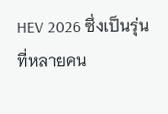HEV 2026 ซึ่งเป็นรุ่นที่หลายคน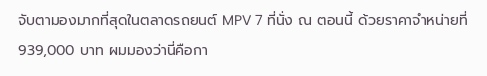จับตามองมากที่สุดในตลาดรถยนต์ MPV 7 ที่นั่ง ณ ตอนนี้ ด้วยราคาจำหน่ายที่ 939,000 บาท ผมมองว่านี่คือกา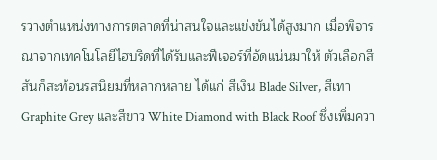รวางตำแหน่งทางการตลาดที่น่าสนใจและแข่งขันได้สูงมาก เมื่อพิจารณาจากเทคโนโลยีไฮบริดที่ได้รับและฟีเจอร์ที่อัดแน่นมาให้ ตัวเลือกสีสันก็สะท้อนรสนิยมที่หลากหลาย ได้แก่ สีเงิน Blade Silver, สีเทา Graphite Grey และสีขาว White Diamond with Black Roof ซึ่งเพิ่มควา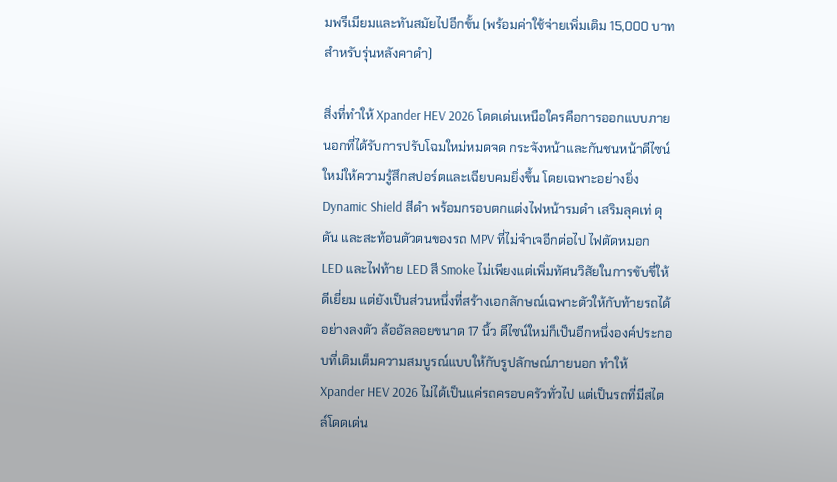มพรีเมียมและทันสมัยไปอีกขั้น (พร้อมค่าใช้จ่ายเพิ่มเติม 15,000 บาทสำหรับรุ่นหลังคาดำ)

สิ่งที่ทำให้ Xpander HEV 2026 โดดเด่นเหนือใครคือการออกแบบภายนอกที่ได้รับการปรับโฉมใหม่หมดจด กระจังหน้าและกันชนหน้าดีไซน์ใหม่ให้ความรู้สึกสปอร์ตและเฉียบคมยิ่งขึ้น โดยเฉพาะอย่างยิ่ง Dynamic Shield สีดำ พร้อมกรอบตกแต่งไฟหน้ารมดำ เสริมลุคเท่ ดุดัน และสะท้อนตัวตนของรถ MPV ที่ไม่จำเจอีกต่อไป ไฟตัดหมอก LED และไฟท้าย LED สี Smoke ไม่เพียงแต่เพิ่มทัศนวิสัยในการขับขี่ให้ดีเยี่ยม แต่ยังเป็นส่วนหนึ่งที่สร้างเอกลักษณ์เฉพาะตัวให้กับท้ายรถได้อย่างลงตัว ล้ออัลลอยขนาด 17 นิ้ว ดีไซน์ใหม่ก็เป็นอีกหนึ่งองค์ประกอบที่เติมเต็มความสมบูรณ์แบบให้กับรูปลักษณ์ภายนอก ทำให้ Xpander HEV 2026 ไม่ได้เป็นแค่รถครอบครัวทั่วไป แต่เป็นรถที่มีสไตล์โดดเด่น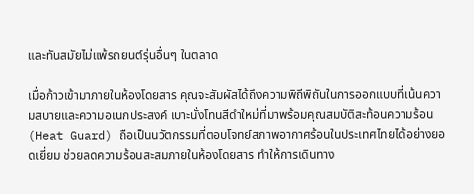และทันสมัยไม่แพ้รถยนต์รุ่นอื่นๆ ในตลาด

เมื่อก้าวเข้ามาภายในห้องโดยสาร คุณจะสัมผัสได้ถึงความพิถีพิถันในการออกแบบที่เน้นความสบายและความอเนกประสงค์ เบาะนั่งโทนสีดำใหม่ที่มาพร้อมคุณสมบัติสะท้อนความร้อน (Heat Guard) ถือเป็นนวัตกรรมที่ตอบโจทย์สภาพอากาศร้อนในประเทศไทยได้อย่างยอดเยี่ยม ช่วยลดความร้อนสะสมภายในห้องโดยสาร ทำให้การเดินทาง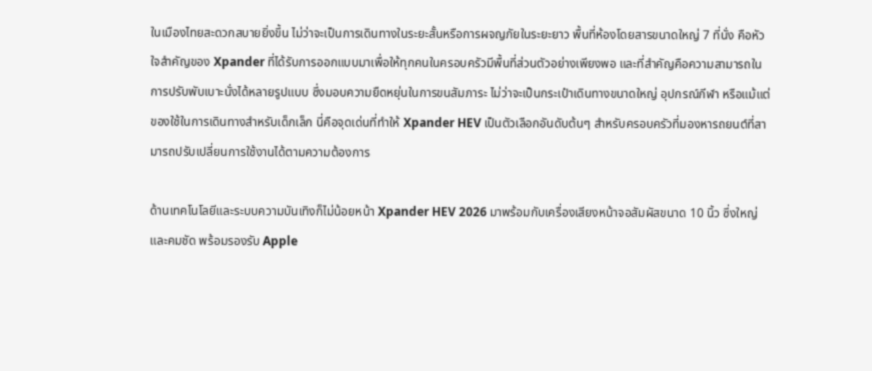ในเมืองไทยสะดวกสบายยิ่งขึ้น ไม่ว่าจะเป็นการเดินทางในระยะสั้นหรือการผจญภัยในระยะยาว พื้นที่ห้องโดยสารขนาดใหญ่ 7 ที่นั่ง คือหัวใจสำคัญของ Xpander ที่ได้รับการออกแบบมาเพื่อให้ทุกคนในครอบครัวมีพื้นที่ส่วนตัวอย่างเพียงพอ และที่สำคัญคือความสามารถในการปรับพับเบาะนั่งได้หลายรูปแบบ ซึ่งมอบความยืดหยุ่นในการขนสัมภาระ ไม่ว่าจะเป็นกระเป๋าเดินทางขนาดใหญ่ อุปกรณ์กีฬา หรือแม้แต่ของใช้ในการเดินทางสำหรับเด็กเล็ก นี่คือจุดเด่นที่ทำให้ Xpander HEV เป็นตัวเลือกอันดับต้นๆ สำหรับครอบครัวที่มองหารถยนต์ที่สามารถปรับเปลี่ยนการใช้งานได้ตามความต้องการ

ด้านเทคโนโลยีและระบบความบันเทิงก็ไม่น้อยหน้า Xpander HEV 2026 มาพร้อมกับเครื่องเสียงหน้าจอสัมผัสขนาด 10 นิ้ว ซึ่งใหญ่และคมชัด พร้อมรองรับ Apple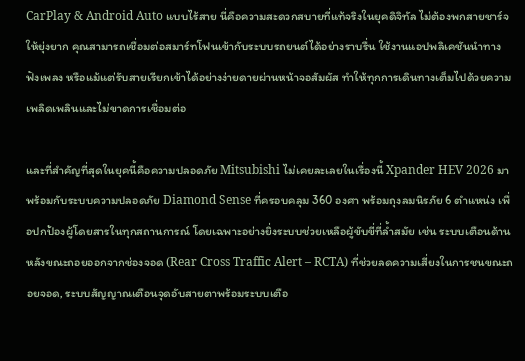CarPlay & Android Auto แบบไร้สาย นี่คือความสะดวกสบายที่แท้จริงในยุคดิจิทัล ไม่ต้องพกสายชาร์จให้ยุ่งยาก คุณสามารถเชื่อมต่อสมาร์ทโฟนเข้ากับระบบรถยนต์ได้อย่างราบรื่น ใช้งานแอปพลิเคชันนำทาง ฟังเพลง หรือแม้แต่รับสายเรียกเข้าได้อย่างง่ายดายผ่านหน้าจอสัมผัส ทำให้ทุกการเดินทางเต็มไปด้วยความเพลิดเพลินและไม่ขาดการเชื่อมต่อ

และที่สำคัญที่สุดในยุคนี้คือความปลอดภัย Mitsubishi ไม่เคยละเลยในเรื่องนี้ Xpander HEV 2026 มาพร้อมกับระบบความปลอดภัย Diamond Sense ที่ครอบคลุม 360 องศา พร้อมถุงลมนิรภัย 6 ตำแหน่ง เพื่อปกป้องผู้โดยสารในทุกสถานการณ์ โดยเฉพาะอย่างยิ่งระบบช่วยเหลือผู้ขับขี่ที่ล้ำสมัย เช่น ระบบเตือนด้านหลังขณะถอยออกจากช่องจอด (Rear Cross Traffic Alert – RCTA) ที่ช่วยลดความเสี่ยงในการชนขณะถอยจอด, ระบบสัญญาณเตือนจุดอับสายตาพร้อมระบบเตือ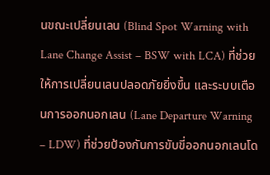นขณะเปลี่ยนเลน (Blind Spot Warning with Lane Change Assist – BSW with LCA) ที่ช่วยให้การเปลี่ยนเลนปลอดภัยยิ่งขึ้น และระบบเตือนการออกนอกเลน (Lane Departure Warning – LDW) ที่ช่วยป้องกันการขับขี่ออกนอกเลนโด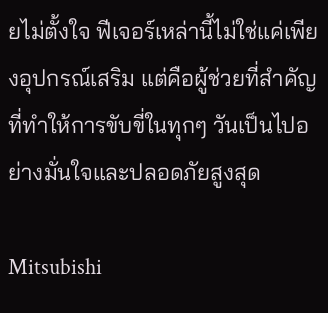ยไม่ตั้งใจ ฟีเจอร์เหล่านี้ไม่ใช่แค่เพียงอุปกรณ์เสริม แต่คือผู้ช่วยที่สำคัญที่ทำให้การขับขี่ในทุกๆ วันเป็นไปอย่างมั่นใจและปลอดภัยสูงสุด

Mitsubishi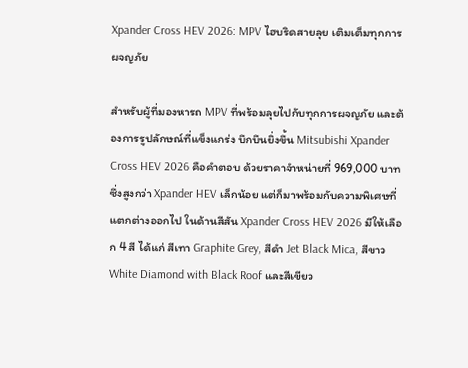Xpander Cross HEV 2026: MPV ไฮบริดสายลุย เติมเต็มทุกการผจญภัย

สำหรับผู้ที่มองหารถ MPV ที่พร้อมลุยไปกับทุกการผจญภัย และต้องการรูปลักษณ์ที่แข็งแกร่ง บึกบึนยิ่งขึ้น Mitsubishi Xpander Cross HEV 2026 คือคำตอบ ด้วยราคาจำหน่ายที่ 969,000 บาท ซึ่งสูงกว่า Xpander HEV เล็กน้อย แต่ก็มาพร้อมกับความพิเศษที่แตกต่างออกไป ในด้านสีสัน Xpander Cross HEV 2026 มีให้เลือก 4 สี ได้แก่ สีเทา Graphite Grey, สีดำ Jet Black Mica, สีขาว White Diamond with Black Roof และสีเขียว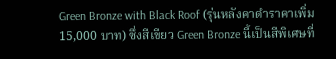Green Bronze with Black Roof (รุ่นหลังคาดำราคาเพิ่ม 15,000 บาท) ซึ่งสีเขียว Green Bronze นี้เป็นสีพิเศษที่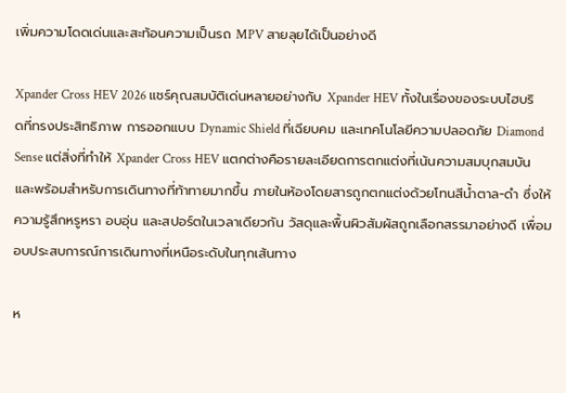เพิ่มความโดดเด่นและสะท้อนความเป็นรถ MPV สายลุยได้เป็นอย่างดี

Xpander Cross HEV 2026 แชร์คุณสมบัติเด่นหลายอย่างกับ Xpander HEV ทั้งในเรื่องของระบบไฮบริดที่ทรงประสิทธิภาพ การออกแบบ Dynamic Shield ที่เฉียบคม และเทคโนโลยีความปลอดภัย Diamond Sense แต่สิ่งที่ทำให้ Xpander Cross HEV แตกต่างคือรายละเอียดการตกแต่งที่เน้นความสมบุกสมบันและพร้อมสำหรับการเดินทางที่ท้าทายมากขึ้น ภายในห้องโดยสารถูกตกแต่งด้วยโทนสีน้ำตาล-ดำ ซึ่งให้ความรู้สึกหรูหรา อบอุ่น และสปอร์ตในเวลาเดียวกัน วัสดุและพื้นผิวสัมผัสถูกเลือกสรรมาอย่างดี เพื่อมอบประสบการณ์การเดินทางที่เหนือระดับในทุกเส้นทาง

ห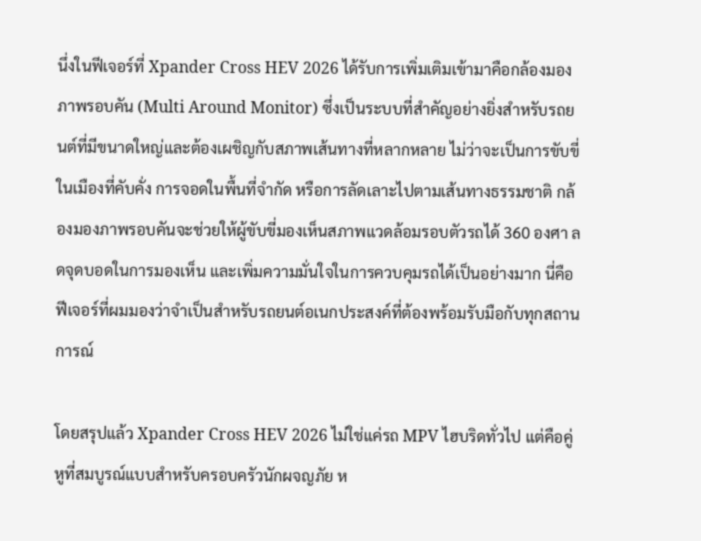นึ่งในฟีเจอร์ที่ Xpander Cross HEV 2026 ได้รับการเพิ่มเติมเข้ามาคือกล้องมองภาพรอบคัน (Multi Around Monitor) ซึ่งเป็นระบบที่สำคัญอย่างยิ่งสำหรับรถยนต์ที่มีขนาดใหญ่และต้องเผชิญกับสภาพเส้นทางที่หลากหลาย ไม่ว่าจะเป็นการขับขี่ในเมืองที่คับคั่ง การจอดในพื้นที่จำกัด หรือการลัดเลาะไปตามเส้นทางธรรมชาติ กล้องมองภาพรอบคันจะช่วยให้ผู้ขับขี่มองเห็นสภาพแวดล้อมรอบตัวรถได้ 360 องศา ลดจุดบอดในการมองเห็น และเพิ่มความมั่นใจในการควบคุมรถได้เป็นอย่างมาก นี่คือฟีเจอร์ที่ผมมองว่าจำเป็นสำหรับรถยนต์อเนกประสงค์ที่ต้องพร้อมรับมือกับทุกสถานการณ์

โดยสรุปแล้ว Xpander Cross HEV 2026 ไม่ใช่แค่รถ MPV ไฮบริดทั่วไป แต่คือคู่หูที่สมบูรณ์แบบสำหรับครอบครัวนักผจญภัย ห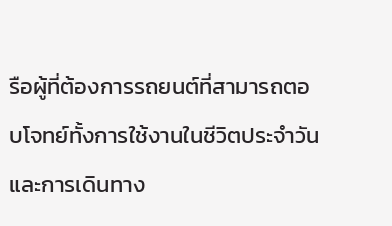รือผู้ที่ต้องการรถยนต์ที่สามารถตอบโจทย์ทั้งการใช้งานในชีวิตประจำวันและการเดินทาง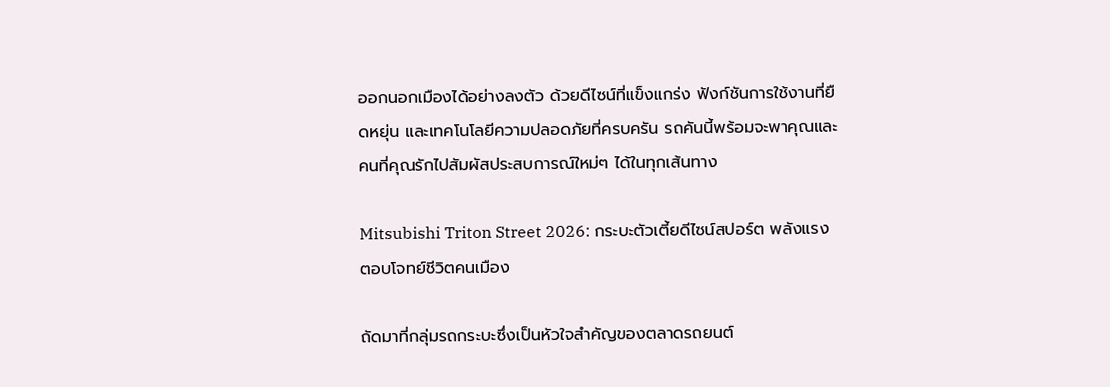ออกนอกเมืองได้อย่างลงตัว ด้วยดีไซน์ที่แข็งแกร่ง ฟังก์ชันการใช้งานที่ยืดหยุ่น และเทคโนโลยีความปลอดภัยที่ครบครัน รถคันนี้พร้อมจะพาคุณและคนที่คุณรักไปสัมผัสประสบการณ์ใหม่ๆ ได้ในทุกเส้นทาง

Mitsubishi Triton Street 2026: กระบะตัวเตี้ยดีไซน์สปอร์ต พลังแรง ตอบโจทย์ชีวิตคนเมือง

ถัดมาที่กลุ่มรถกระบะซึ่งเป็นหัวใจสำคัญของตลาดรถยนต์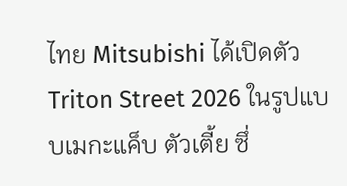ไทย Mitsubishi ได้เปิดตัว Triton Street 2026 ในรูปแบบเมกะแค็บ ตัวเตี้ย ซึ่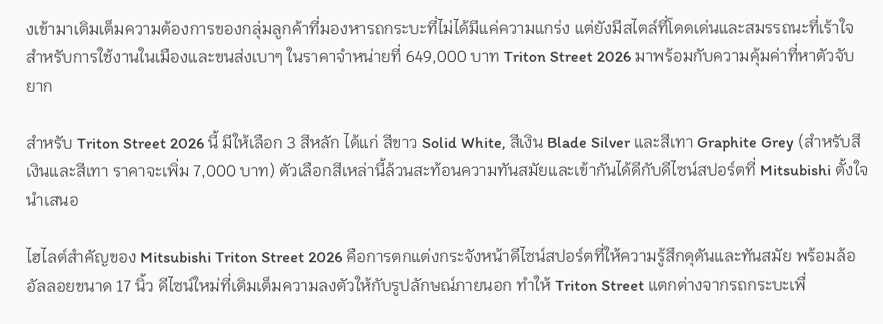งเข้ามาเติมเต็มความต้องการของกลุ่มลูกค้าที่มองหารถกระบะที่ไม่ได้มีแค่ความแกร่ง แต่ยังมีสไตล์ที่โดดเด่นและสมรรถนะที่เร้าใจสำหรับการใช้งานในเมืองและขนส่งเบาๆ ในราคาจำหน่ายที่ 649,000 บาท Triton Street 2026 มาพร้อมกับความคุ้มค่าที่หาตัวจับยาก

สำหรับ Triton Street 2026 นี้ มีให้เลือก 3 สีหลัก ได้แก่ สีขาว Solid White, สีเงิน Blade Silver และสีเทา Graphite Grey (สำหรับสีเงินและสีเทา ราคาจะเพิ่ม 7,000 บาท) ตัวเลือกสีเหล่านี้ล้วนสะท้อนความทันสมัยและเข้ากันได้ดีกับดีไซน์สปอร์ตที่ Mitsubishi ตั้งใจนำเสนอ

ไฮไลต์สำคัญของ Mitsubishi Triton Street 2026 คือการตกแต่งกระจังหน้าดีไซน์สปอร์ตที่ให้ความรู้สึกดุดันและทันสมัย พร้อมล้ออัลลอยขนาด 17 นิ้ว ดีไซน์ใหม่ที่เติมเต็มความลงตัวให้กับรูปลักษณ์ภายนอก ทำให้ Triton Street แตกต่างจากรถกระบะเพื่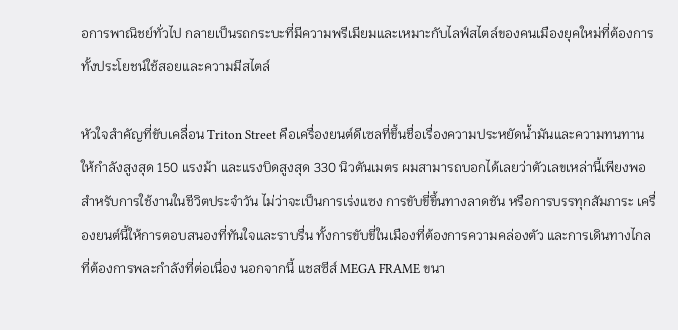อการพาณิชย์ทั่วไป กลายเป็นรถกระบะที่มีความพรีเมียมและเหมาะกับไลฟ์สไตล์ของคนเมืองยุคใหม่ที่ต้องการทั้งประโยชน์ใช้สอยและความมีสไตล์

หัวใจสำคัญที่ขับเคลื่อน Triton Street คือเครื่องยนต์ดีเซลที่ขึ้นชื่อเรื่องความประหยัดน้ำมันและความทนทาน ให้กำลังสูงสุด 150 แรงม้า และแรงบิดสูงสุด 330 นิวตันเมตร ผมสามารถบอกได้เลยว่าตัวเลขเหล่านี้เพียงพอสำหรับการใช้งานในชีวิตประจำวัน ไม่ว่าจะเป็นการเร่งแซง การขับขี่ขึ้นทางลาดชัน หรือการบรรทุกสัมภาระ เครื่องยนต์นี้ให้การตอบสนองที่ทันใจและราบรื่น ทั้งการขับขี่ในเมืองที่ต้องการความคล่องตัว และการเดินทางไกลที่ต้องการพละกำลังที่ต่อเนื่อง นอกจากนี้ แชสซีส์ MEGA FRAME ขนา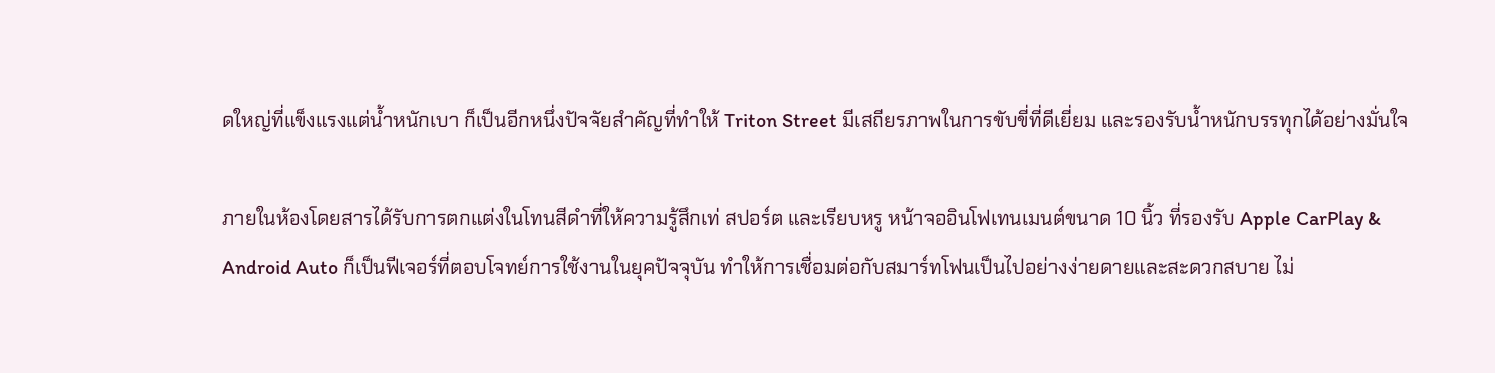ดใหญ่ที่แข็งแรงแต่น้ำหนักเบา ก็เป็นอีกหนึ่งปัจจัยสำคัญที่ทำให้ Triton Street มีเสถียรภาพในการขับขี่ที่ดีเยี่ยม และรองรับน้ำหนักบรรทุกได้อย่างมั่นใจ

ภายในห้องโดยสารได้รับการตกแต่งในโทนสีดำที่ให้ความรู้สึกเท่ สปอร์ต และเรียบหรู หน้าจออินโฟเทนเมนต์ขนาด 10 นิ้ว ที่รองรับ Apple CarPlay & Android Auto ก็เป็นฟีเจอร์ที่ตอบโจทย์การใช้งานในยุคปัจจุบัน ทำให้การเชื่อมต่อกับสมาร์ทโฟนเป็นไปอย่างง่ายดายและสะดวกสบาย ไม่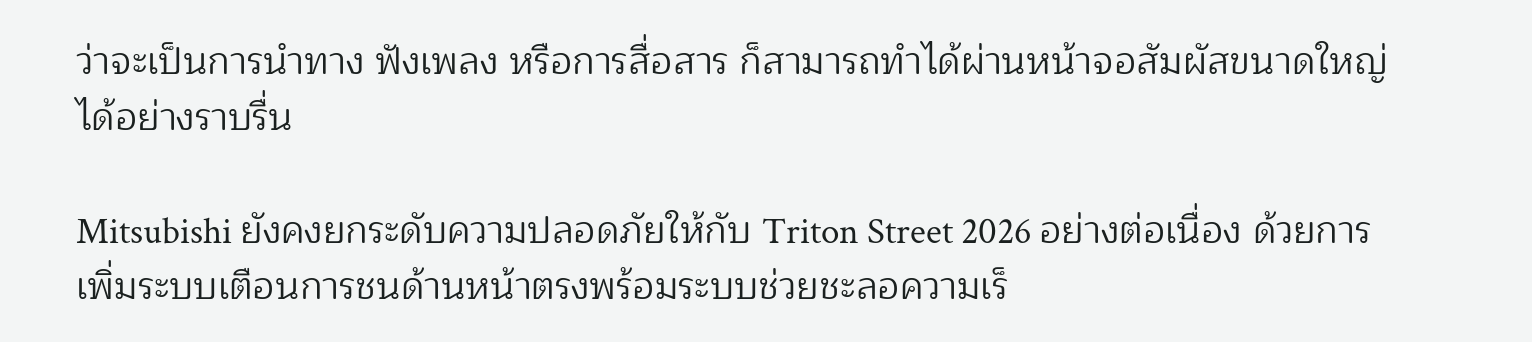ว่าจะเป็นการนำทาง ฟังเพลง หรือการสื่อสาร ก็สามารถทำได้ผ่านหน้าจอสัมผัสขนาดใหญ่ได้อย่างราบรื่น

Mitsubishi ยังคงยกระดับความปลอดภัยให้กับ Triton Street 2026 อย่างต่อเนื่อง ด้วยการเพิ่มระบบเตือนการชนด้านหน้าตรงพร้อมระบบช่วยชะลอความเร็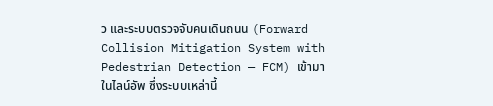ว และระบบตรวจจับคนเดินถนน (Forward Collision Mitigation System with Pedestrian Detection — FCM) เข้ามาในไลน์อัพ ซึ่งระบบเหล่านี้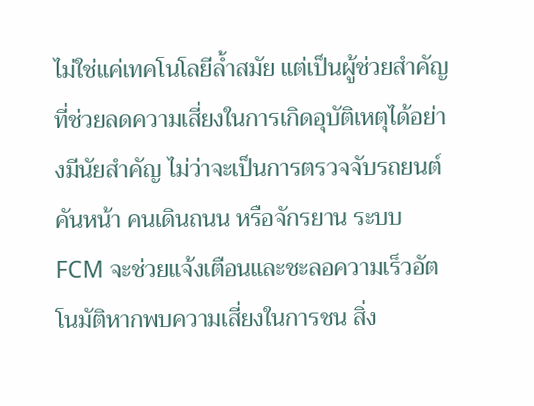ไม่ใช่แค่เทคโนโลยีล้ำสมัย แต่เป็นผู้ช่วยสำคัญที่ช่วยลดความเสี่ยงในการเกิดอุบัติเหตุได้อย่างมีนัยสำคัญ ไม่ว่าจะเป็นการตรวจจับรถยนต์คันหน้า คนเดินถนน หรือจักรยาน ระบบ FCM จะช่วยแจ้งเตือนและชะลอความเร็วอัตโนมัติหากพบความเสี่ยงในการชน สิ่ง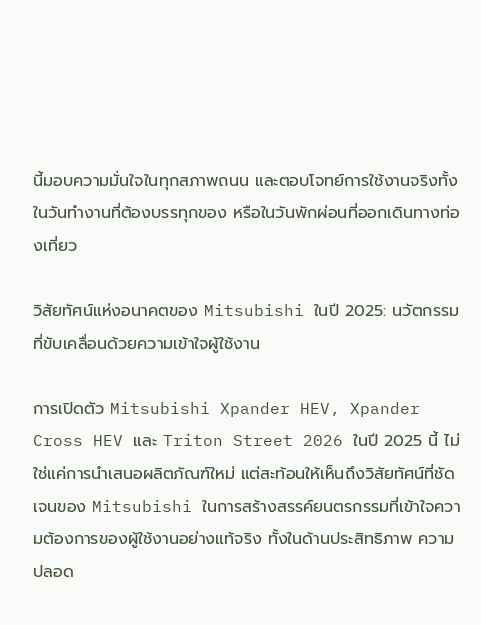นี้มอบความมั่นใจในทุกสภาพถนน และตอบโจทย์การใช้งานจริงทั้งในวันทำงานที่ต้องบรรทุกของ หรือในวันพักผ่อนที่ออกเดินทางท่องเที่ยว

วิสัยทัศน์แห่งอนาคตของ Mitsubishi ในปี 2025: นวัตกรรมที่ขับเคลื่อนด้วยความเข้าใจผู้ใช้งาน

การเปิดตัว Mitsubishi Xpander HEV, Xpander Cross HEV และ Triton Street 2026 ในปี 2025 นี้ ไม่ใช่แค่การนำเสนอผลิตภัณฑ์ใหม่ แต่สะท้อนให้เห็นถึงวิสัยทัศน์ที่ชัดเจนของ Mitsubishi ในการสร้างสรรค์ยนตรกรรมที่เข้าใจความต้องการของผู้ใช้งานอย่างแท้จริง ทั้งในด้านประสิทธิภาพ ความปลอด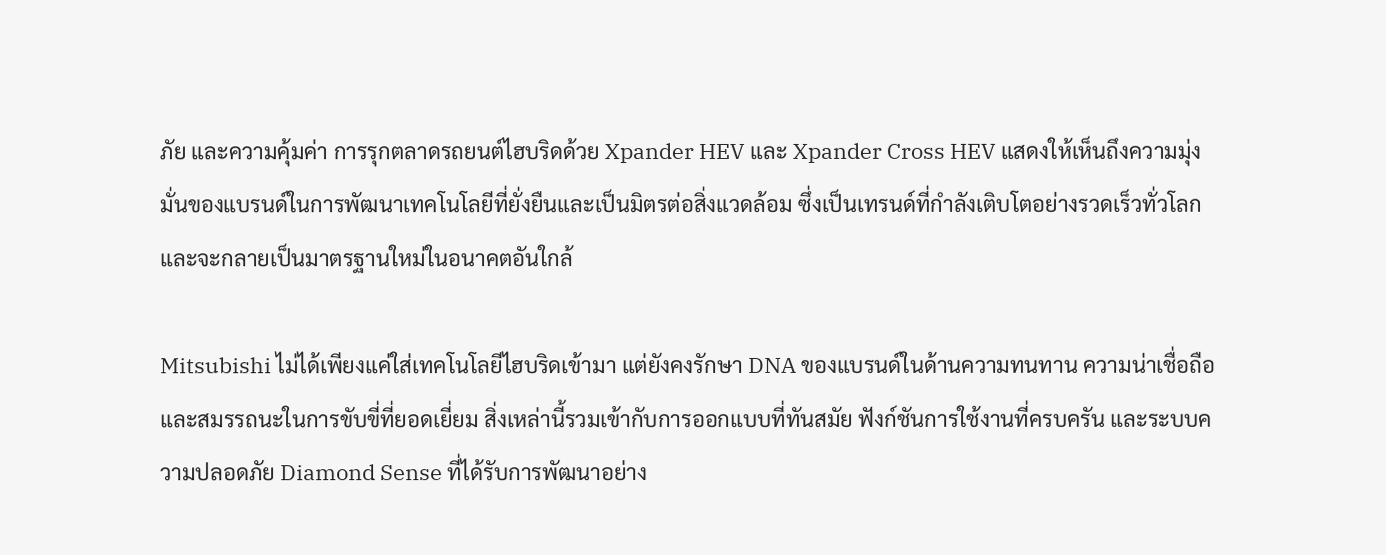ภัย และความคุ้มค่า การรุกตลาดรถยนต์ไฮบริดด้วย Xpander HEV และ Xpander Cross HEV แสดงให้เห็นถึงความมุ่งมั่นของแบรนด์ในการพัฒนาเทคโนโลยีที่ยั่งยืนและเป็นมิตรต่อสิ่งแวดล้อม ซึ่งเป็นเทรนด์ที่กำลังเติบโตอย่างรวดเร็วทั่วโลก และจะกลายเป็นมาตรฐานใหม่ในอนาคตอันใกล้

Mitsubishi ไม่ได้เพียงแค่ใส่เทคโนโลยีไฮบริดเข้ามา แต่ยังคงรักษา DNA ของแบรนด์ในด้านความทนทาน ความน่าเชื่อถือ และสมรรถนะในการขับขี่ที่ยอดเยี่ยม สิ่งเหล่านี้รวมเข้ากับการออกแบบที่ทันสมัย ฟังก์ชันการใช้งานที่ครบครัน และระบบความปลอดภัย Diamond Sense ที่ได้รับการพัฒนาอย่าง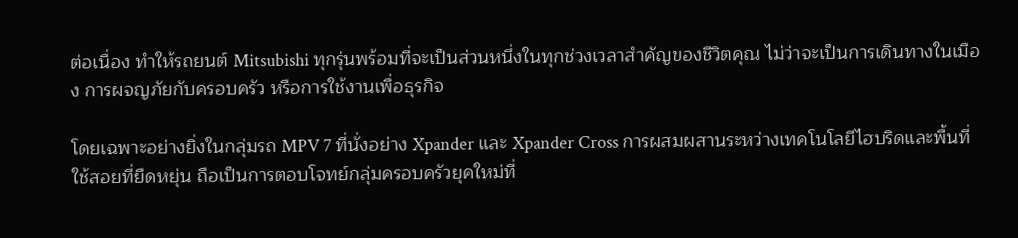ต่อเนื่อง ทำให้รถยนต์ Mitsubishi ทุกรุ่นพร้อมที่จะเป็นส่วนหนึ่งในทุกช่วงเวลาสำคัญของชีวิตคุณ ไม่ว่าจะเป็นการเดินทางในเมือง การผจญภัยกับครอบครัว หรือการใช้งานเพื่อธุรกิจ

โดยเฉพาะอย่างยิ่งในกลุ่มรถ MPV 7 ที่นั่งอย่าง Xpander และ Xpander Cross การผสมผสานระหว่างเทคโนโลยีไฮบริดและพื้นที่ใช้สอยที่ยืดหยุ่น ถือเป็นการตอบโจทย์กลุ่มครอบครัวยุคใหม่ที่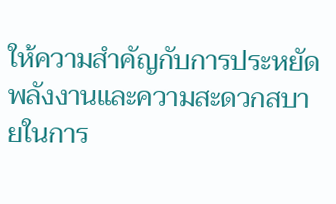ให้ความสำคัญกับการประหยัดพลังงานและความสะดวกสบายในการ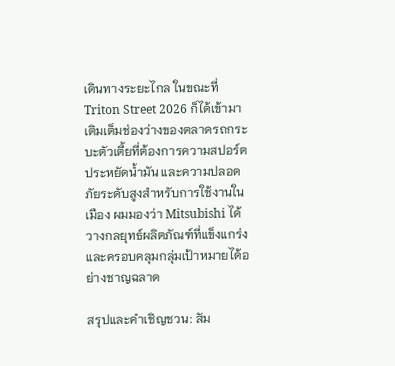เดินทางระยะไกล ในขณะที่ Triton Street 2026 ก็ได้เข้ามาเติมเต็มช่องว่างของตลาดรถกระบะตัวเตี้ยที่ต้องการความสปอร์ต ประหยัดน้ำมัน และความปลอดภัยระดับสูงสำหรับการใช้งานในเมือง ผมมองว่า Mitsubishi ได้วางกลยุทธ์ผลิตภัณฑ์ที่แข็งแกร่งและครอบคลุมกลุ่มเป้าหมายได้อย่างชาญฉลาด

สรุปและคำเชิญชวน: สัม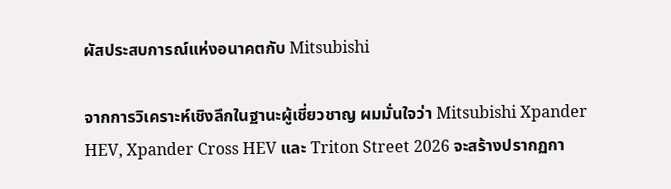ผัสประสบการณ์แห่งอนาคตกับ Mitsubishi

จากการวิเคราะห์เชิงลึกในฐานะผู้เชี่ยวชาญ ผมมั่นใจว่า Mitsubishi Xpander HEV, Xpander Cross HEV และ Triton Street 2026 จะสร้างปรากฏกา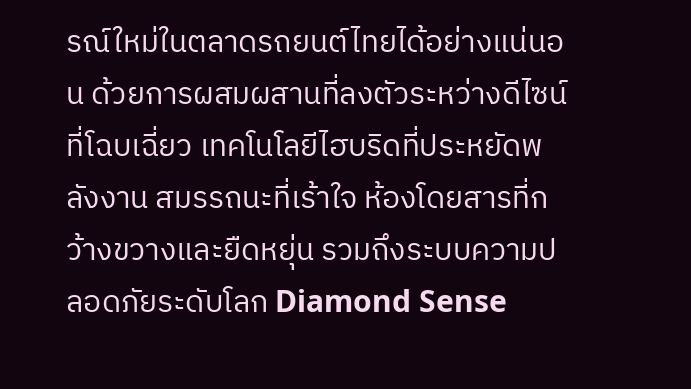รณ์ใหม่ในตลาดรถยนต์ไทยได้อย่างแน่นอน ด้วยการผสมผสานที่ลงตัวระหว่างดีไซน์ที่โฉบเฉี่ยว เทคโนโลยีไฮบริดที่ประหยัดพลังงาน สมรรถนะที่เร้าใจ ห้องโดยสารที่กว้างขวางและยืดหยุ่น รวมถึงระบบความปลอดภัยระดับโลก Diamond Sense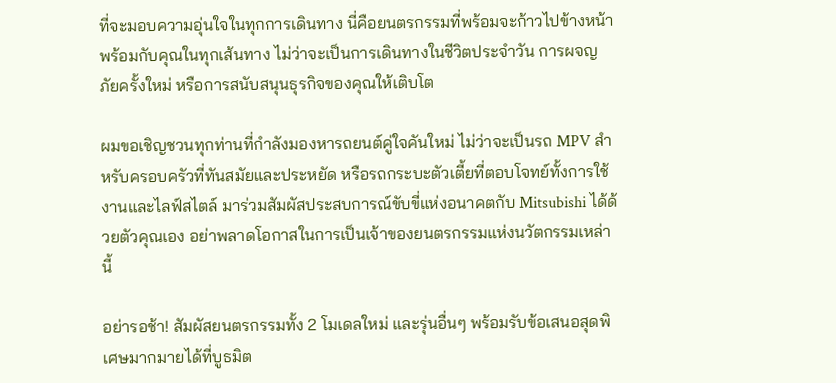ที่จะมอบความอุ่นใจในทุกการเดินทาง นี่คือยนตรกรรมที่พร้อมจะก้าวไปข้างหน้าพร้อมกับคุณในทุกเส้นทาง ไม่ว่าจะเป็นการเดินทางในชีวิตประจำวัน การผจญภัยครั้งใหม่ หรือการสนับสนุนธุรกิจของคุณให้เติบโต

ผมขอเชิญชวนทุกท่านที่กำลังมองหารถยนต์คู่ใจคันใหม่ ไม่ว่าจะเป็นรถ MPV สำหรับครอบครัวที่ทันสมัยและประหยัด หรือรถกระบะตัวเตี้ยที่ตอบโจทย์ทั้งการใช้งานและไลฟ์สไตล์ มาร่วมสัมผัสประสบการณ์ขับขี่แห่งอนาคตกับ Mitsubishi ได้ด้วยตัวคุณเอง อย่าพลาดโอกาสในการเป็นเจ้าของยนตรกรรมแห่งนวัตกรรมเหล่านี้

อย่ารอช้า! สัมผัสยนตรกรรมทั้ง 2 โมเดลใหม่ และรุ่นอื่นๆ พร้อมรับข้อเสนอสุดพิเศษมากมายได้ที่บูธมิต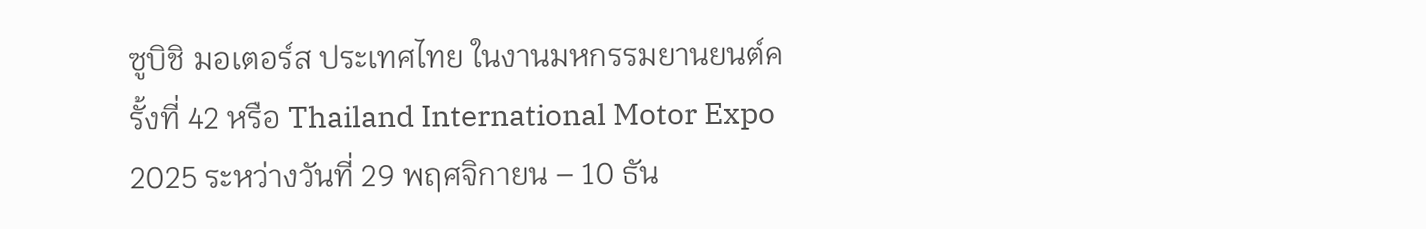ซูบิชิ มอเตอร์ส ประเทศไทย ในงานมหกรรมยานยนต์ครั้งที่ 42 หรือ Thailand International Motor Expo 2025 ระหว่างวันที่ 29 พฤศจิกายน – 10 ธัน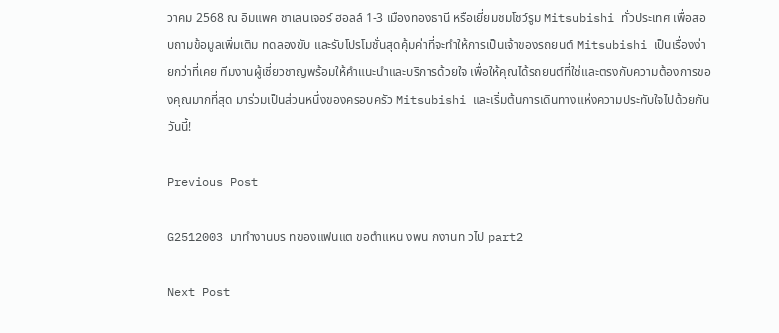วาคม 2568 ณ อิมแพค ชาเลนเจอร์ ฮอลล์ 1-3 เมืองทองธานี หรือเยี่ยมชมโชว์รูม Mitsubishi ทั่วประเทศ เพื่อสอบถามข้อมูลเพิ่มเติม ทดลองขับ และรับโปรโมชั่นสุดคุ้มค่าที่จะทำให้การเป็นเจ้าของรถยนต์ Mitsubishi เป็นเรื่องง่ายกว่าที่เคย ทีมงานผู้เชี่ยวชาญพร้อมให้คำแนะนำและบริการด้วยใจ เพื่อให้คุณได้รถยนต์ที่ใช่และตรงกับความต้องการของคุณมากที่สุด มาร่วมเป็นส่วนหนึ่งของครอบครัว Mitsubishi และเริ่มต้นการเดินทางแห่งความประทับใจไปด้วยกันวันนี้!

Previous Post

G2512003 มาทำงานบร ทของแฟนแต ขอตำแหน งพน กงานท วไป part2

Next Post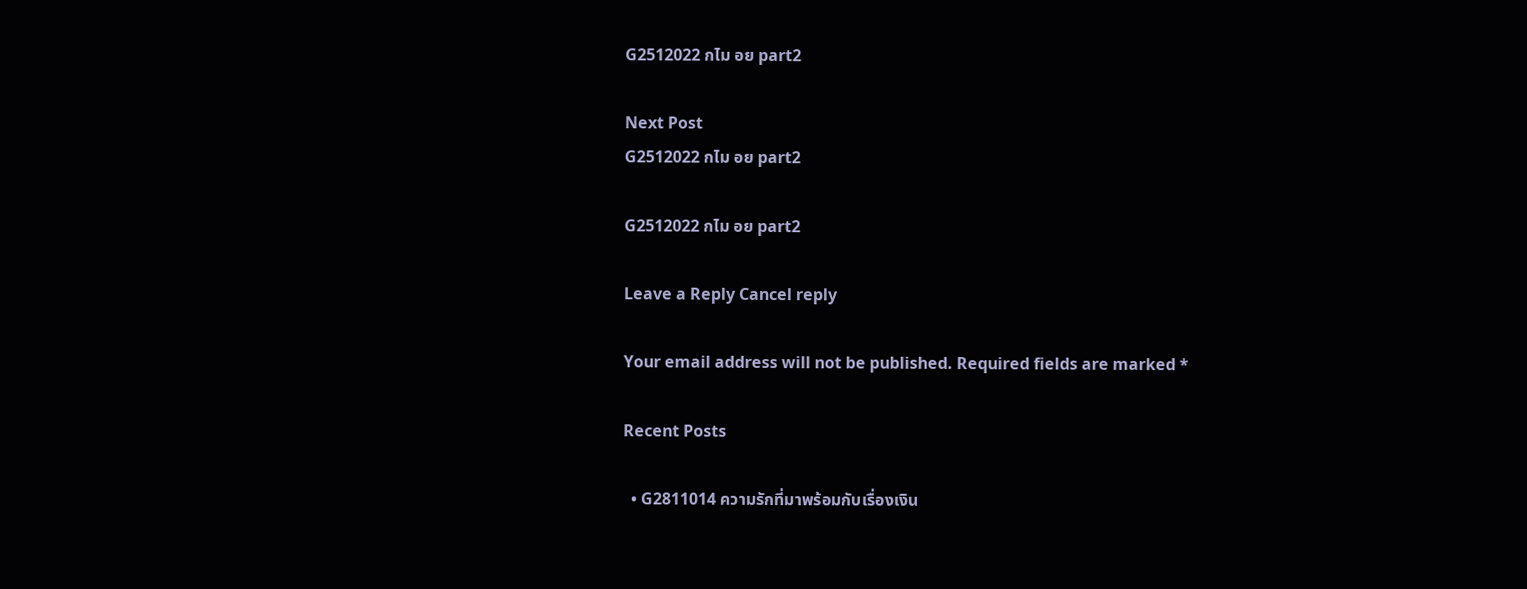G2512022 กไม อย part2

Next Post
G2512022 กไม อย part2

G2512022 กไม อย part2

Leave a Reply Cancel reply

Your email address will not be published. Required fields are marked *

Recent Posts

  • G2811014 ความรักที่มาพร้อมกับเรื่องเงิน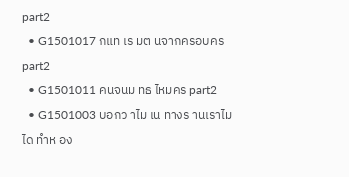part2
  • G1501017 กแท เร มต นจากครอบคร part2
  • G1501011 คนจนม ทธ ไหมคร part2
  • G1501003 บอกว าไม เน ทางร านเราไม ได ทำห อง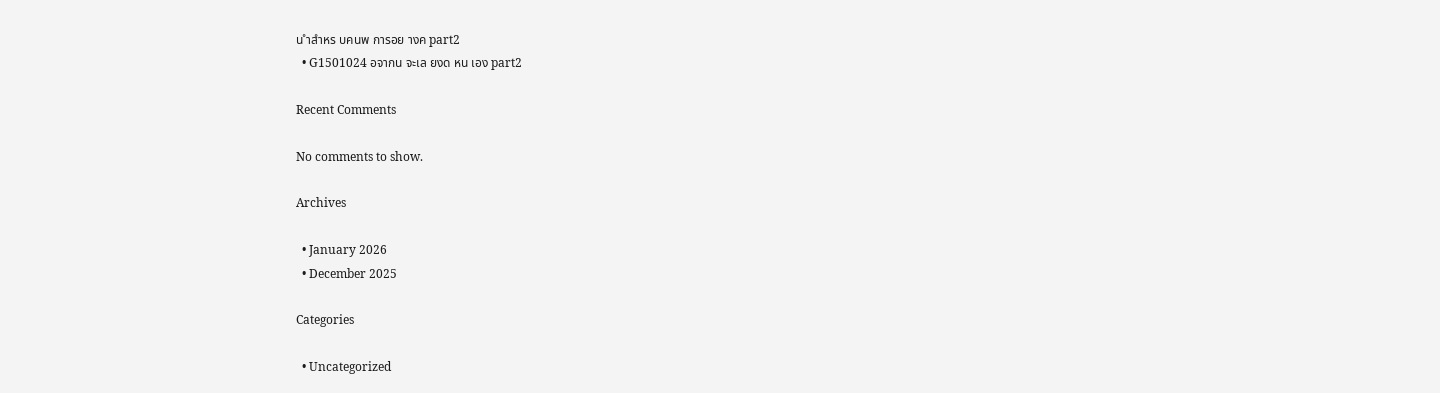น ำสำหร บคนพ การอย างค part2
  • G1501024 อจากน จะเล ยงด หน เอง part2

Recent Comments

No comments to show.

Archives

  • January 2026
  • December 2025

Categories

  • Uncategorized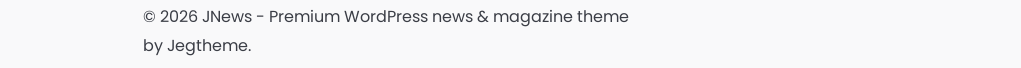© 2026 JNews - Premium WordPress news & magazine theme by Jegtheme.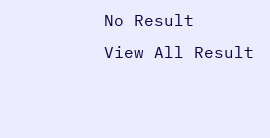No Result
View All Result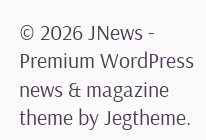© 2026 JNews - Premium WordPress news & magazine theme by Jegtheme.